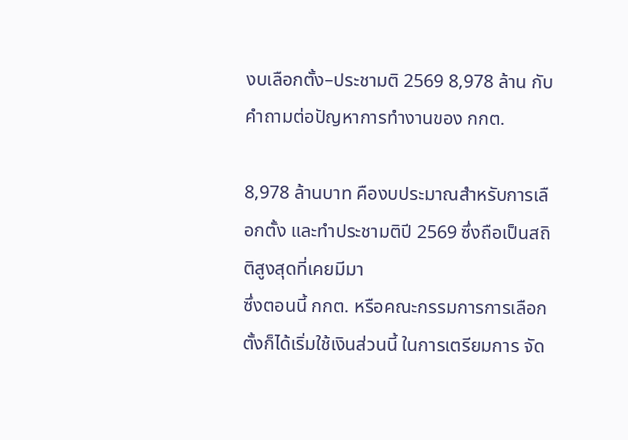งบเลือกตั้ง–ประชามติ 2569 8,978 ล้าน กับคำถามต่อปัญหาการทำงานของ กกต.

8,978 ล้านบาท คืองบประมาณสำหรับการเลือกตั้ง และทำประชามติปี 2569 ซึ่งถือเป็นสถิติสูงสุดที่เคยมีมา
ซึ่งตอนนี้ กกต. หรือคณะกรรมการการเลือกตั้งก็ได้เริ่มใช้เงินส่วนนี้ ในการเตรียมการ จัด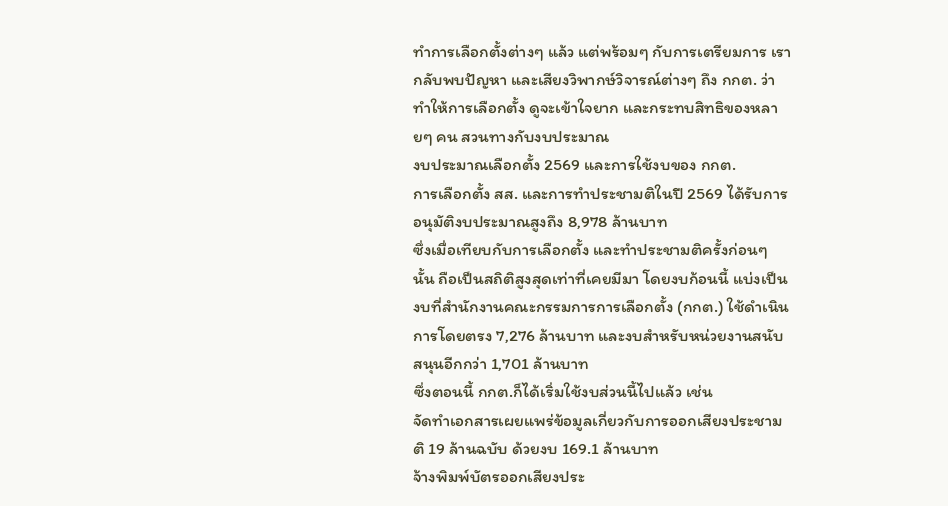ทำการเลือกตั้งต่างๆ แล้ว แต่พร้อมๆ กับการเตรียมการ เรากลับพบปัญหา และเสียงวิพากษ์วิจารณ์ต่างๆ ถึง กกต. ว่าทำให้การเลือกตั้ง ดูจะเข้าใจยาก และกระทบสิทธิของหลายๆ คน สวนทางกับงบประมาณ
งบประมาณเลือกตั้ง 2569 และการใช้งบของ กกต.
การเลือกตั้ง สส. และการทำประชามติในปี 2569 ได้รับการอนุมัติงบประมาณสูงถึง 8,978 ล้านบาท
ซึ่งเมื่อเทียบกับการเลือกตั้ง และทำประชามติครั้งก่อนๆ นั้น ถือเป็นสถิติสูงสุดเท่าที่เคยมีมา โดยงบก้อนนี้ แบ่งเป็นงบที่สำนักงานคณะกรรมการการเลือกตั้ง (กกต.) ใช้ดำเนินการโดยตรง 7,276 ล้านบาท และงบสำหรับหน่วยงานสนับสนุนอีกกว่า 1,701 ล้านบาท
ซึ่งตอนนี้ กกต.ก็ได้เริ่มใช้งบส่วนนี้ไปแล้ว เช่น
จัดทำเอกสารเผยแพร่ข้อมูลเกี่ยวกับการออกเสียงประชามติ 19 ล้านฉบับ ด้วยงบ 169.1 ล้านบาท
จ้างพิมพ์บัตรออกเสียงประ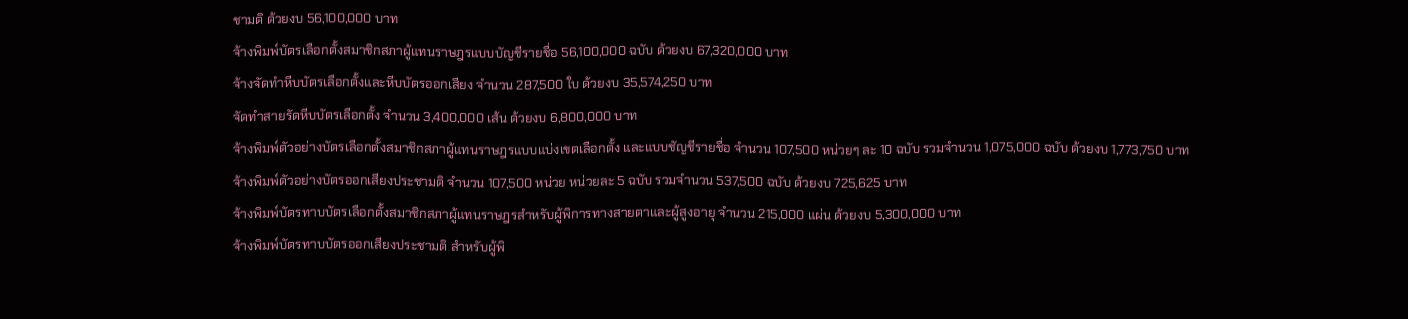ชามติ ด้วยงบ 56,100,000 บาท
จ้างพิมพ์บัตรเลือกตั้งสมาชิกสภาผู้แทนราษฎรแบบบัญชีรายชื่อ 56,100,000 ฉบับ ด้วยงบ 67,320,000 บาท
จ้างจัดทำหีบบัตรเลือกตั้งและหีบบัตรออกเสียง จำนวน 287,500 ใบ ด้วยงบ 35,574,250 บาท
จัดทำสายรัดหีบบัตรเลือกตั้ง จำนวน 3,400,000 เส้น ด้วยงบ 6,800,000 บาท
จ้างพิมพ์ตัวอย่างบัตรเลือกตั้งสมาชิกสภาผู้แทนราษฎรแบบแบ่งเขตเลือกตั้ง และแบบชัญชีรายชื่อ จำนวน 107,500 หน่วยๆ ละ 10 ฉบับ รวมจำนวน 1,075,000 ฉบับ ด้วยงบ 1,773,750 บาท
จ้างพิมพ์ตัวอย่างบัตรออกเสียงประชามติ จำนวน 107,500 หน่วย หน่วยละ 5 ฉบับ รวมจำนวน 537,500 ฉบับ ด้วยงบ 725,625 บาท
จ้างพิมพ์บัตรทาบบัตรเลือกตั้งสมาชิกสภาผู้แทนราษฎรสำหรับผู้พิการทางสายตาและผู้สูงอายุ จำนวน 215,000 แผ่น ด้วยงบ 5,300,000 บาท
จ้างพิมพ์บัตรทาบบัตรออกเสียงประชามติ สำหรับผู้พิ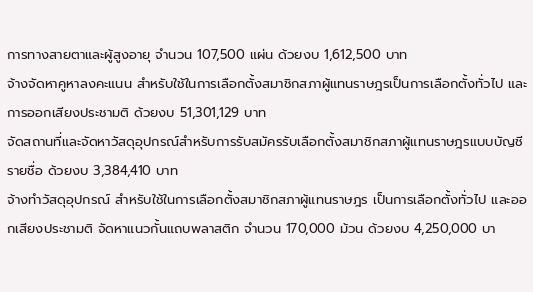การทางสายตาและผู้สูงอายุ จำนวน 107,500 แผ่น ด้วยงบ 1,612,500 บาท
จ้างจัดหาคูหาลงคะแนน สำหรับใช้ในการเลือกตั้งสมาชิกสภาผู้แทนราษฎรเป็นการเลือกตั้งทั่วไป และการออกเสียงประชามติ ด้วยงบ 51,301,129 บาท
จัดสถานที่และจัดหาวัสดุอุปกรณ์สำหรับการรับสมัครรับเลือกตั้งสมาชิกสภาผู้แทนราษฎรแบบบัญชีรายชื่อ ด้วยงบ 3,384,410 บาท
จ้างทำวัสดุอุปกรณ์ สำหรับใช้ในการเลือกตั้งสมาชิกสภาผู้แทนราษฎร เป็นการเลือกตั้งทั่วไป และออกเสียงประชามติ จัดหาแนวกั้นแถบพลาสติก จำนวน 170,000 ม้วน ด้วยงบ 4,250,000 บา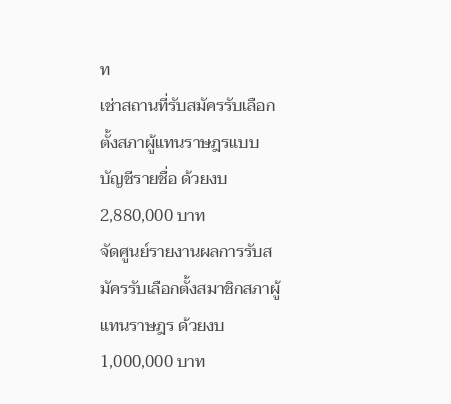ท
เช่าสถานที่รับสมัครรับเลือกตั้งสภาผู้แทนราษฎรแบบบัญชีรายชื่อ ด้วยงบ 2,880,000 บาท
จัดศูนย์รายงานผลการรับสมัครรับเลือกตั้งสมาชิกสภาผู้แทนราษฎร ด้วยงบ 1,000,000 บาท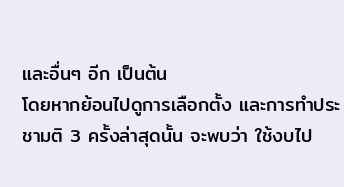และอื่นๆ อีก เป็นต้น
โดยหากย้อนไปดูการเลือกตั้ง และการทำประชามติ 3 ครั้งล่าสุดนั้น จะพบว่า ใช้งบไป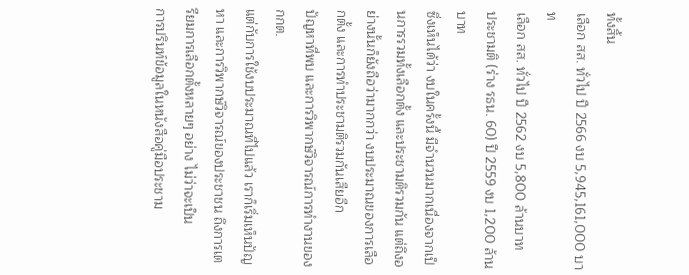ทั้งสิ้น
เลือก สส. ทั่วไป ปี 2566 งบ 5,945,161,000 บาท
เลือก สส. ทั่วไป ปี 2562 งบ 5,800 ล้านบาท
ประชามติ (ร่าง รธน. 60) ปี 2559 งบ 1,200 ล้านบาท
ซึ่งเห็นได้ว่า งบในครั้งนี้ มีจำนวนมากเนื่องจากเป็นการรวมทั้งเลือกตั้ง และประชามติรวมกัน แต่ถึงอย่างนั้นก็ยังถือว่ามากกว่า งบประมาณของการเลือกตั้ง และการทำประชามติรวมกันเสียอีก
ปัญหาที่พบ และการวิพากษ์วิจารณ์การทำงานของ กกต.
แต่กับการใช้งบประมาณที่ไปแล้ว เราก็เริ่มเห็นปัญหา และการวิพากษ์วิจารณ์ของประชาชน ถึงการเตรียมการเลือกตั้งหลายๆ อย่าง ไม่ว่าจะเป็น
การปรินท์ข้อมูลในหนังสือคู่มือประชาม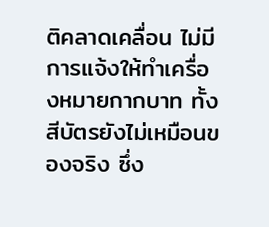ติคลาดเคลื่อน ไม่มีการแจ้งให้ทำเครื่องหมายกากบาท ทั้งสีบัตรยังไม่เหมือนของจริง ซึ่ง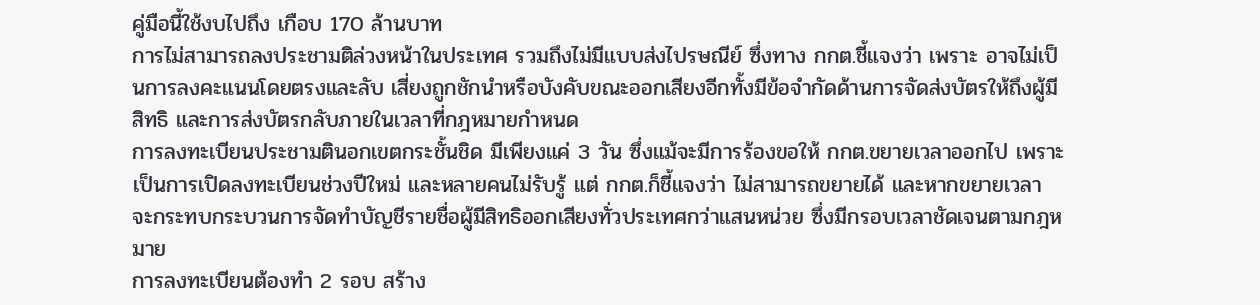คู่มือนี้ใช้งบไปถึง เกือบ 170 ล้านบาท
การไม่สามารถลงประชามติล่วงหน้าในประเทศ รวมถึงไม่มีแบบส่งไปรษณีย์ ซึ่งทาง กกต.ชี้แจงว่า เพราะ อาจไม่เป็นการลงคะแนนโดยตรงและลับ เสี่ยงถูกชักนำหรือบังคับขณะออกเสียงอีกทั้งมีข้อจำกัดด้านการจัดส่งบัตรให้ถึงผู้มีสิทธิ และการส่งบัตรกลับภายในเวลาที่กฎหมายกำหนด
การลงทะเบียนประชามตินอกเขตกระชั้นชิด มีเพียงแค่ 3 วัน ซึ่งแม้จะมีการร้องขอให้ กกต.ขยายเวลาออกไป เพราะเป็นการเปิดลงทะเบียนช่วงปีใหม่ และหลายคนไม่รับรู้ แต่ กกต.ก็ชี้แจงว่า ไม่สามารถขยายได้ และหากขยายเวลา จะกระทบกระบวนการจัดทำบัญชีรายชื่อผู้มีสิทธิออกเสียงทั่วประเทศกว่าแสนหน่วย ซึ่งมีกรอบเวลาชัดเจนตามกฎหมาย
การลงทะเบียนต้องทำ 2 รอบ สร้าง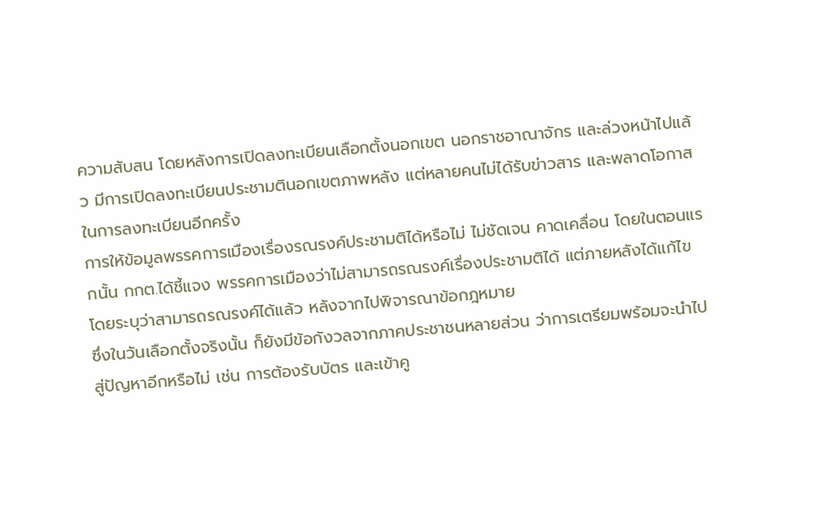ความสับสน โดยหลังการเปิดลงทะเบียนเลือกตั้งนอกเขต นอกราชอาณาจักร และล่วงหน้าไปแล้ว มีการเปิดลงทะเบียนประชามตินอกเขตภาพหลัง แต่หลายคนไม่ได้รับข่าวสาร และพลาดโอกาสในการลงทะเบียนอีกครั้ง
การให้ข้อมูลพรรคการเมืองเรื่องรณรงค์ประชามติได้หรือไม่ ไม่ชัดเจน คาดเคลื่อน โดยในตอนแรกนั้น กกต.ได้ชี้แจง พรรคการเมืองว่าไม่สามารถรณรงค์เรื่องประชามติได้ แต่ภายหลังได้แก้ไข โดยระบุว่าสามารถรณรงค์ได้แล้ว หลังจากไปพิจารณาข้อกฎหมาย
ซึ่งในวันเลือกตั้งจริงนั้น ก็ยังมีข้อกังวลจากภาคประชาชนหลายส่วน ว่าการเตรียมพร้อมจะนำไปสู่ปัญหาอีกหรือไม่ เช่น การต้องรับบัตร และเข้าคู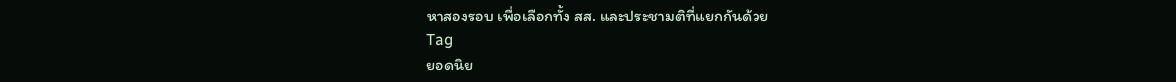หาสองรอบ เพื่อเลือกทั้ง สส. และประชามติที่แยกกันด้วย
Tag
ยอดนิย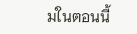มในตอนนี้